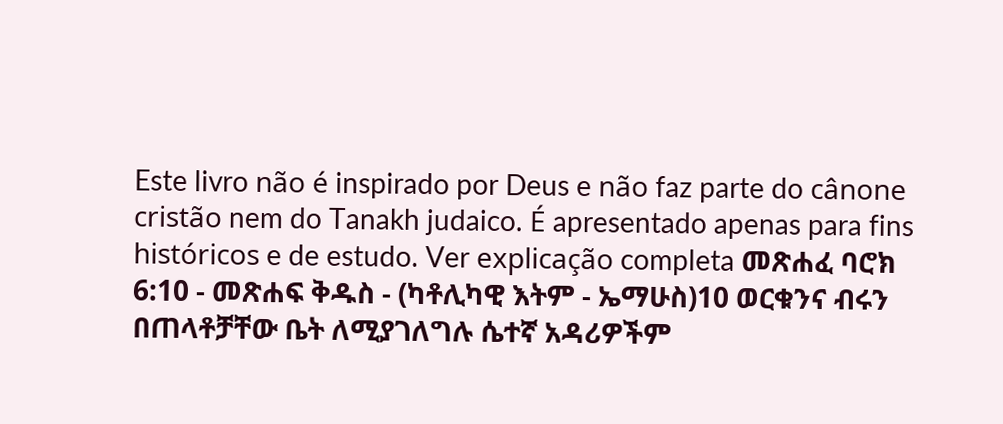Este livro não é inspirado por Deus e não faz parte do cânone cristão nem do Tanakh judaico. É apresentado apenas para fins históricos e de estudo. Ver explicação completa መጽሐፈ ባሮክ 6:10 - መጽሐፍ ቅዱስ - (ካቶሊካዊ እትም - ኤማሁስ)10 ወርቁንና ብሩን በጠላቶቻቸው ቤት ለሚያገለግሉ ሴተኛ አዳሪዎችም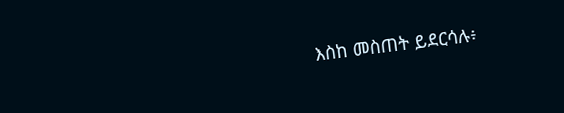እስከ መስጠት ይደርሳሉ፥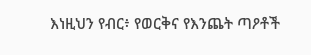እነዚህን የብር፥ የወርቅና የእንጨት ጣዖቶች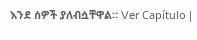እንደ ሰዎች ያለብሷቸዋል። Ver Capítulo |